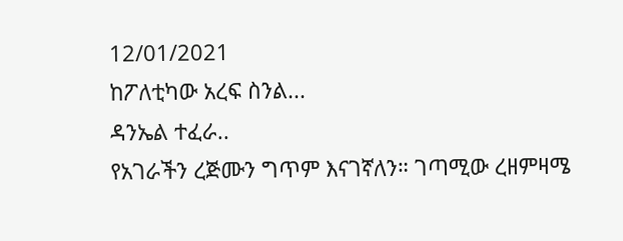12/01/2021
ከፖለቲካው አረፍ ስንል...
ዳንኤል ተፈራ..
የአገራችን ረጅሙን ግጥም እናገኛለን። ገጣሚው ረዘምዛሜ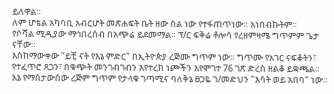ይለዋል።
ለም ሆቴል አካባቢ አብርሆት መጽሐፍት ቤት ዘው ስል ነው የተፋጠጥነው። አነበብኩትም።
የሶሻል ሚዲያው ማኅበረሰብ በአጭሬ ይደመማል። ፕ/ር ፍቅሬ ቶሎሳ የረዘምዛሜ ግጥምም ጌታ ናቸው።
እስከማውቀው "ይቺ ናት የእኔ ምድር" በኢትዮጵያ ረጅሙ ግጥም ነው። ግጥሙ የአገር ናፍቆትን፣ የተፈጥሮ ጸጋን፣ በቁጭት መንገብገብን እየተረከ ነጮችን እየሞገተ 76 ገጽ ድረስ ዘልቆ ይቋጫል።
እኔ የማስታውሰው ረጅም ግጥም የታላቁ ገጣሚና ባለቅኔ ፀጋዬ ገ/መድህን "እሳት ወይ አበባ" ነው።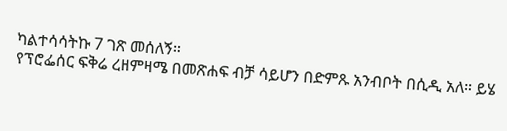ካልተሳሳትኩ 7 ገጽ መሰለኝ።
የፕሮፌሰር ፍቅሬ ረዘምዛሜ በመጽሐፍ ብቻ ሳይሆን በድምጹ አንብቦት በሲዲ አለ። ይሄ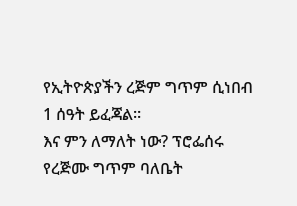የኢትዮጵያችን ረጅም ግጥም ሲነበብ 1 ሰዓት ይፈጃል።
እና ምን ለማለት ነው? ፕሮፌሰሩ የረጅሙ ግጥም ባለቤት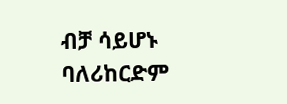ብቻ ሳይሆኑ ባለሪከርድም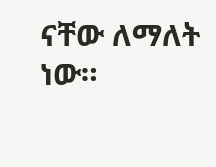ናቸው ለማለት ነው።